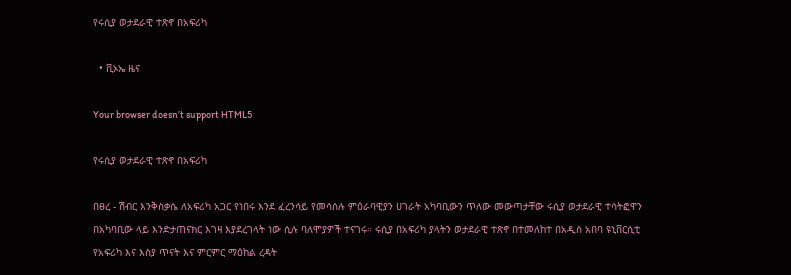የሩሲያ ወታደራዊ ተጽኖ በአፍሪካ

  • ቪኦኤ ዜና

Your browser doesn’t support HTML5

የሩሲያ ወታደራዊ ተጽኖ በአፍሪካ

በፀረ - ሽብር እንቅስቃሴ ለአፍሪካ አጋር የነበሩ እንደ ፈረንሳይ የመሳሰሉ ምዕራባዊያን ሀገራት አካባቢውን ጥለው መውጣታቸው ሩሲያ ወታደራዊ ተሳትፎዋን በአካባቢው ላይ እንድታጠናክር እገዛ እያደረገላት ነው ሲሉ ባለሞያዎች ተናገሩ። ሩሲያ በአፍሪካ ያላትን ወታደራዊ ተጽኖ በተመለከተ በአዲስ አበባ ዩኒቨርሲቲ የአፍሪካ እና እስያ ጥናት እና ምርምር ማዕከል ረዳት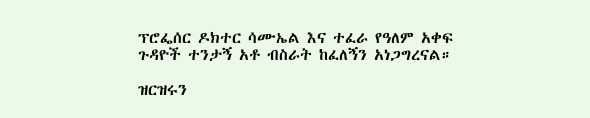ፕሮፌሰር ዶክተር ሳሙኤል እና ተፈራ የዓለም አቀፍ ጉዳዮች ተንታኝ አቶ ብስራት ከፈለኝን አነጋግረናል።

ዝርዝሩን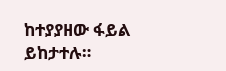ከተያያዘው ፋይል ይከታተሉ።